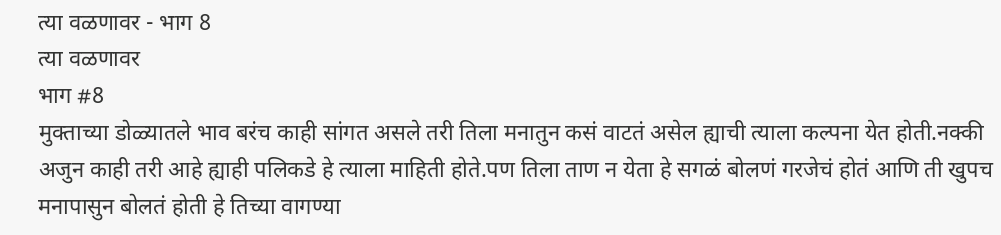त्या वळणावर - भाग 8
त्या वळणावर
भाग #8
मुक्ताच्या डोळ्यातले भाव बरंच काही सांगत असले तरी तिला मनातुन कसं वाटतं असेल ह्याची त्याला कल्पना येत होती.नक्की अजुन काही तरी आहे ह्याही पलिकडे हे त्याला माहिती होते.पण तिला ताण न येता हे सगळं बोलणं गरजेचं होतं आणि ती खुपच मनापासुन बोलतं होती हे तिच्या वागण्या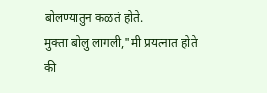बोलण्यातुन कळतं होते.
मुक्ता बोलु लागली,"मी प्रयत्नात होते की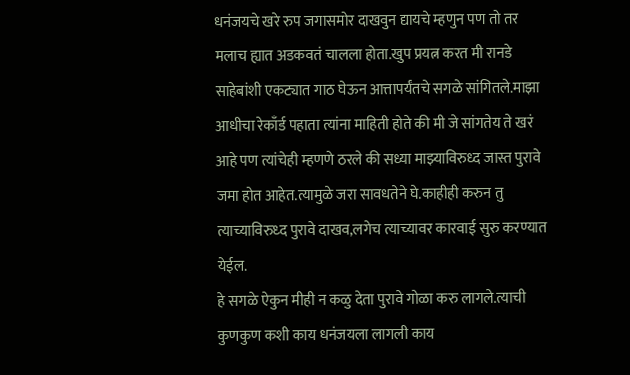धनंजयचे खरे रुप जगासमोर दाखवुन द्यायचे म्हणुन पण तो तर मलाच ह्यात अडकवतं चालला होता.खुप प्रयत्न करत मी रानडे साहेबांशी एकट्यात गाठ घेऊन आत्तापर्यंतचे सगळे सांगितले.माझा आधीचा रेकाँर्ड पहाता त्यांना माहिती होते की मी जे सांगतेय ते खरं आहे पण त्यांचेही म्हणणे ठरले की सध्या माझ्याविरुध्द जास्त पुरावे जमा होत आहेत.त्यामुळे जरा सावधतेने घे.काहीही करुन तु त्याच्याविरुध्द पुरावे दाखव,लगेच त्याच्यावर कारवाई सुरु करण्यात येईल.
हे सगळे ऐकुन मीही न कळु देता पुरावे गोळा करु लागले.त्याची कुणकुण कशी काय धनंजयला लागली काय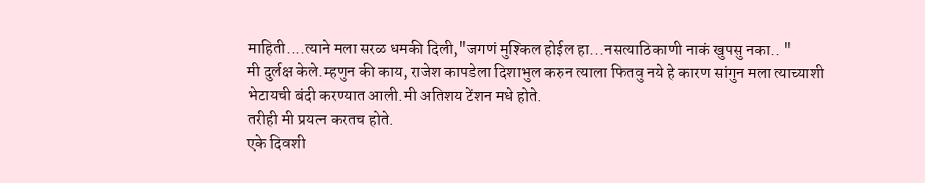माहिती....त्याने मला सरळ धमकी दिली,"जगणं मुश्किल होईल हा...नसत्याठिकाणी नाकं खुपसु नका.. "
मी दुर्लक्ष केले.म्हणुन की काय, राजेश कापडेला दिशाभुल करुन त्याला फितवु नये हे कारण सांगुन मला त्याच्याशी भेटायची बंदी करण्यात आली.मी अतिशय टेंशन मधे होते.
तरीही मी प्रयत्न करतच होते.
एके दिवशी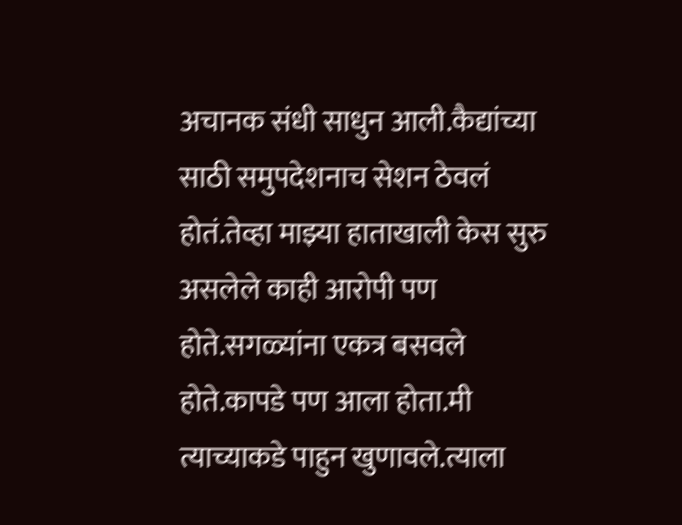अचानक संधी साधुन आली.कैद्यांच्या साठी समुपदेशनाच सेशन ठेवलं होतं.तेव्हा माझ्या हाताखाली केस सुरु असलेले काही आरोपी पण होते.सगळ्यांना एकत्र बसवले होते.कापडे पण आला होता.मी त्याच्याकडे पाहुन खुणावले.त्याला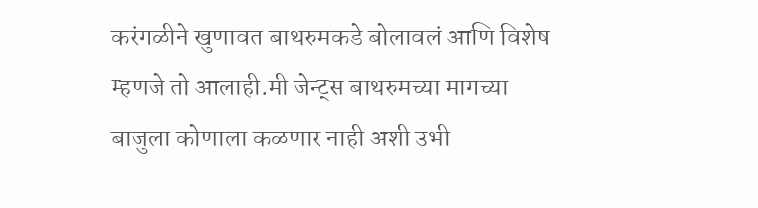करंगळीने खुणावत बाथरुमकडे बोलावलं आणि विशेष म्हणजे तो आलाही.मी जेन्ट्स बाथरुमच्या मागच्या बाजुला कोणाला कळणार नाही अशी उभी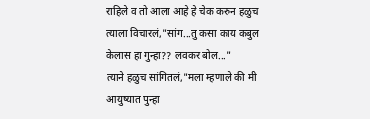राहिले व तो आला आहे हे चेक करुन हळुच त्याला विचारलं,"सांग...तु कसा काय कबुल केलास हा गुन्हा?? लवकर बोल..."
त्याने हळुच सांगितलं,"मला म्हणाले की मी आयुष्यात पुन्हा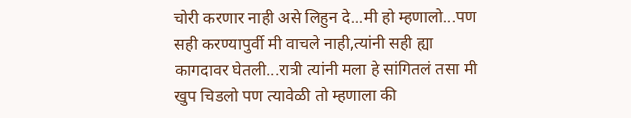चोरी करणार नाही असे लिहुन दे...मी हो म्हणालो...पण सही करण्यापुर्वी मी वाचले नाही,त्यांनी सही ह्या कागदावर घेतली...रात्री त्यांनी मला हे सांगितलं तसा मी खुप चिडलो पण त्यावेळी तो म्हणाला की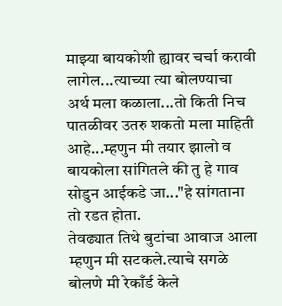माझ्या बायकोशी ह्यावर चर्चा करावी लागेल...त्याच्या त्या बोलण्याचा अर्थ मला कळाला...तो किती निच पातळीवर उतरु शकतो मला माहिती आहे...म्हणुन मी तयार झालो व बायकोला सांगितले की तु हे गाव सोडुन आईकडे जा..."हे सांगताना तो रडत होता.
तेवढ्यात तिथे बुटांचा आवाज आला म्हणुन मी सटकले.त्याचे सगळे बोलणे मी रेकाँर्ड केले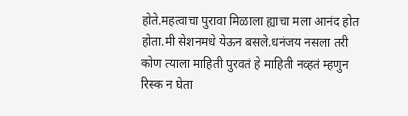होते.महत्वाचा पुरावा मिळाला ह्याचा मला आनंद होत होता.मी सेशनमधे येऊन बसले.धनंजय नसला तरी कोण त्याला माहिती पुरवतं हे माहिती नव्हतं म्हणुन रिस्क न घेता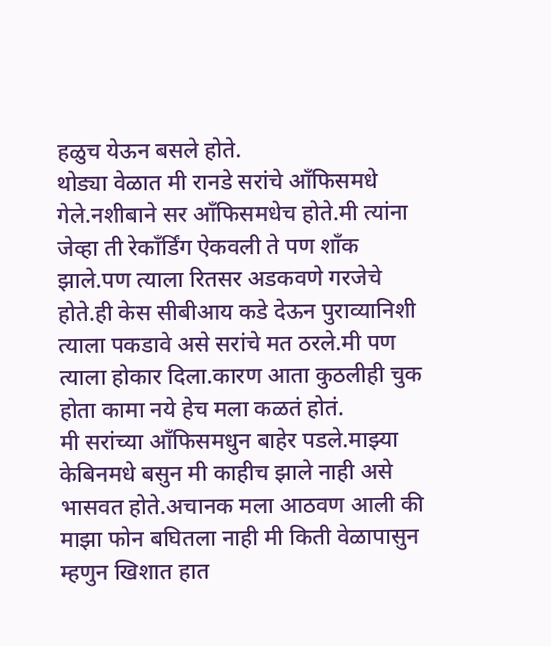हळुच येऊन बसले होते.
थोड्या वेळात मी रानडे सरांचे आँफिसमधे गेले.नशीबाने सर आँफिसमधेच होते.मी त्यांना जेव्हा ती रेकाँर्डिंग ऐकवली ते पण शाँक झाले.पण त्याला रितसर अडकवणे गरजेचे होते.ही केस सीबीआय कडे देऊन पुराव्यानिशी त्याला पकडावे असे सरांचे मत ठरले.मी पण त्याला होकार दिला.कारण आता कुठलीही चुक होता कामा नये हेच मला कळतं होतं.
मी सरांच्या आँफिसमधुन बाहेर पडले.माझ्या केबिनमधे बसुन मी काहीच झाले नाही असे भासवत होते.अचानक मला आठवण आली की माझा फोन बघितला नाही मी किती वेळापासुन म्हणुन खिशात हात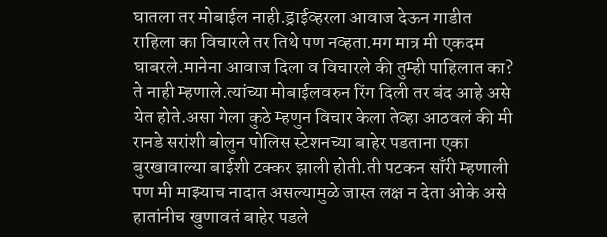घातला तर मोबाईल नाही.ड्राईव्हरला आवाज देऊन गाडीत राहिला का विचारले तर तिथे पण नव्हता.मग मात्र मी एकदम घाबरले.मानेना आवाज दिला व विचारले की तुम्ही पाहिलात का? ते नाही म्हणाले.त्यांच्या मोबाईलवरुन रिंग दिली तर बंद आहे असे येत होते.असा गेला कुठे म्हणुन विचार केला तेव्हा आठवलं की मी रानडे सरांशी बोलुन पोलिस स्टेशनच्या बाहेर पडताना एका बुरखावाल्या बाईशी टक्कर झाली होती.ती पटकन साँरी म्हणाली पण मी माझ्याच नादात असल्यामुळे जास्त लक्ष न देता ओके असे हातांनीच खुणावतं बाहेर पडले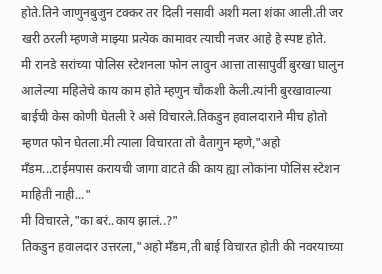होते.तिने जाणुनबुजुन टक्कर तर दिली नसावी अशी मला शंका आली.ती जर खरी ठरली म्हणजे माझ्या प्रत्येक कामावर त्याची नजर आहे हे स्पष्ट होते.
मी रानडे सरांच्या पोलिस स्टेशनला फोन लावुन आत्ता तासापुर्वी बुरखा घालुन आलेल्या महिलेचे काय काम होते म्हणुन चौकशी केली.त्यांनी बुरखावाल्या बाईची केस कोणी घेतली रे असे विचारले.तिकडुन हवालदाराने मीच होतो म्हणत फोन घेतला.मी त्याला विचारता तो वैतागुन म्हणे,"अहो मँडम...टाईमपास करायची जागा वाटते की काय ह्या लोकांना पोलिस स्टेशन माहिती नाही..."
मी विचारले,"का बरं..काय झालं..?"
तिकडुन हवालदार उत्तरला,"अहो मँडम,ती बाई विचारत होती की नवरयाच्या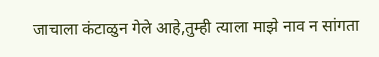जाचाला कंटाळुन गेले आहे,तुम्ही त्याला माझे नाव न सांगता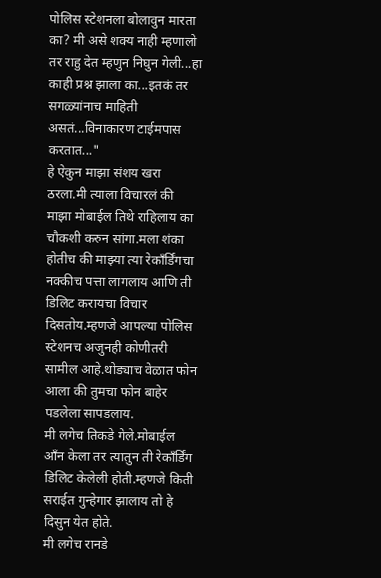पोलिस स्टेशनला बोलावुन मारता का? मी असे शक्य नाही म्हणालो तर राहु देत म्हणुन निघुन गेली...हा काही प्रश्न झाला का...इतकं तर सगळ्यांनाच माहिती असतं...विनाकारण टाईमपास करतात..."
हे ऐकुन माझा संशय खरा ठरला.मी त्याला विचारलं की माझा मोबाईल तिथे राहिलाय का चौकशी करुन सांगा.मला शंका होतीच की माझ्या त्या रेकाँर्डिंगचा नक्कीच पत्ता लागलाय आणि ती डिलिट करायचा विचार दिसतोय.म्हणजे आपल्या पोलिस स्टेशनच अजुनही कोणीतरी सामील आहे.थोड्याच वेळात फोन आला की तुमचा फोन बाहेर पडलेला सापडलाय.
मी लगेच तिकडे गेले.मोबाईल आँन केला तर त्यातुन ती रेकाँर्डिंग डिलिट केलेली होती.म्हणजे किती सराईत गुन्हेगार झालाय तो हे दिसुन येत होते.
मी लगेच रानडे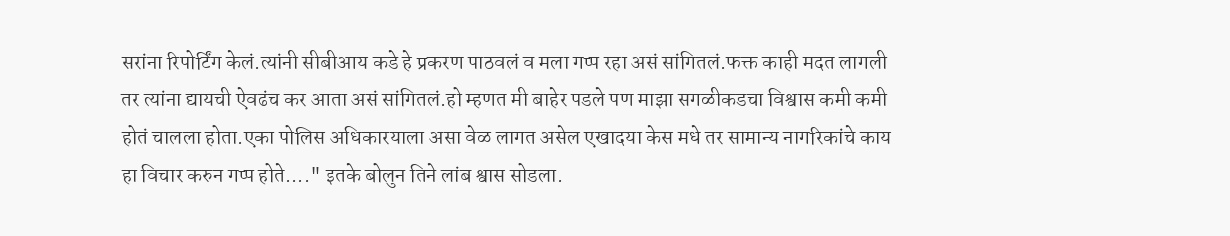सरांना रिपोर्टिंग केलं.त्यांनी सीबीआय कडे हे प्रकरण पाठवलं व मला गप्प रहा असं सांगितलं.फक्त काही मदत लागली तर त्यांना द्यायची ऐवढंच कर आता असं सांगितलं.हो म्हणत मी बाहेर पडले पण माझा सगळीकडचा विश्वास कमी कमी होतं चालला होता.एका पोलिस अधिकारयाला असा वेळ लागत असेल एखादया केस मधे तर सामान्य नागरिकांचे काय हा विचार करुन गप्प होते...." इतके बोलुन तिने लांब श्वास सोडला.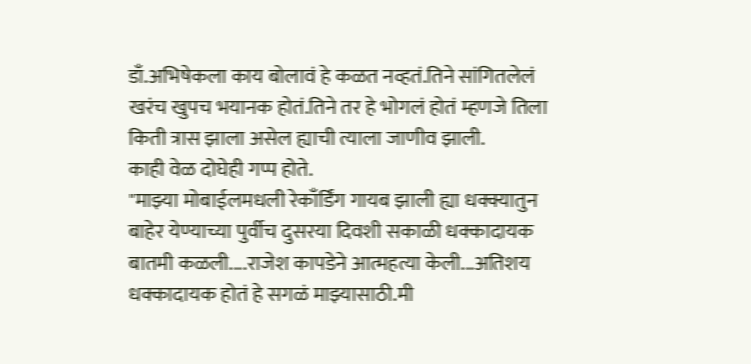डाँ.अभिषेकला काय बोलावं हे कळत नव्हतं.तिने सांगितलेलं खरंच खुपच भयानक होतं.तिने तर हे भोगलं होतं म्हणजे तिला किती त्रास झाला असेल ह्याची त्याला जाणीव झाली.
काही वेळ दोघेही गप्प होते.
"माझ्या मोबाईलमधली रेकाँर्डिंग गायब झाली ह्या धक्क्यातुन बाहेर येण्याच्या पुर्वीच दुसरया दिवशी सकाळी धक्कादायक बातमी कळली....राजेश कापडेने आत्महत्या केली...अतिशय धक्कादायक होतं हे सगळं माझ्यासाठी.मी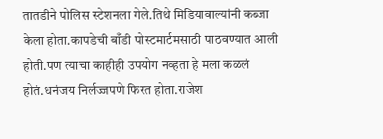तातडीने पोलिस स्टेशनला गेले.तिथे मिडियावाल्यांनी कब्जा केला होता.कापडेची बाँडी पोस्टमार्टमसाठी पाठवण्यात आली होती.पण त्याचा काहीही उपयोग नव्हता हे मला कळलं होतं.धनंजय निर्लज्जपणे फिरत होता.राजेश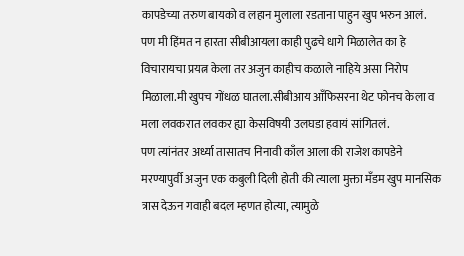कापडेच्या तरुण बायको व लहान मुलाला रडताना पाहुन खुप भरुन आलं.
पण मी हिंमत न हारता सीबीआयला काही पुढचे धागे मिळालेत का हे विचारायचा प्रयत्न केला तर अजुन काहीच कळाले नाहिये असा निरोप मिळाला.मी खुपच गोंधळ घातला.सीबीआय आँफिसरना थेट फोनच केला व मला लवकरात लवकर ह्या केसविषयी उलघडा हवायं सांगितलं.
पण त्यांनंतर अर्ध्या तासातच निनावी काँल आला की राजेश कापडेने मरण्यापुर्वी अजुन एक कबुली दिली होती की त्याला मुक्ता मँडम खुप मानसिक त्रास देऊन गवाही बदल म्हणत होत्या, त्यामुळे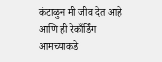कंटाळुन मी जीव देत आहे आणि ही रेकाँर्डिंग आमच्याकडे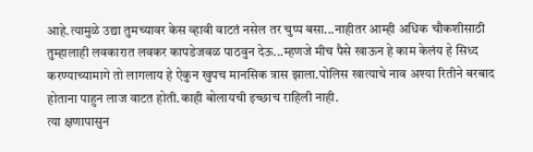आहे.त्यामुळे उद्या तुमच्यावर केस व्हावी वाटतं नसेल तर चुप्प बसा...नाहीतर आम्ही अधिक चौकशीसाठी तुम्हालाही लवकारात लवकर कापडेजवळ पाठवुन देऊ...म्हणजे मीच पैसे खाऊन हे काम केलंय हे सिध्द करण्याच्यामागे तो लागलाय हे ऐकुन खुपच मानसिक त्रास झाला.पोलिस खात्याचे नाव अश्या रितीने बरबाद होताना पाहुन लाज वाटत होती.काही बोलायची इच्छाच राहिली नाही.
त्या क्षणापासुन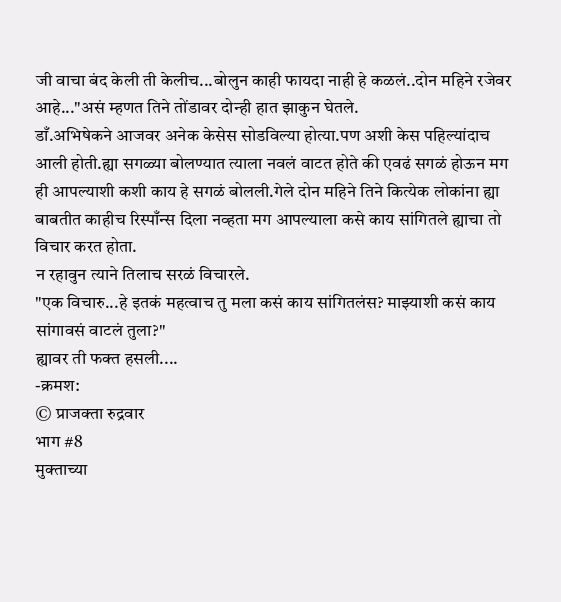जी वाचा बंद केली ती केलीच...बोलुन काही फायदा नाही हे कळलं..दोन महिने रजेवर आहे..."असं म्हणत तिने तोंडावर दोन्ही हात झाकुन घेतले.
डाँ.अभिषेकने आजवर अनेक केसेस सोडविल्या होत्या.पण अशी केस पहिल्यांदाच आली होती.ह्या सगळ्या बोलण्यात त्याला नवलं वाटत होते की एवढं सगळं होऊन मग ही आपल्याशी कशी काय हे सगळं बोलली.गेले दोन महिने तिने कित्येक लोकांना ह्या बाबतीत काहीच रिस्पाँन्स दिला नव्हता मग आपल्याला कसे काय सांगितले ह्याचा तो विचार करत होता.
न रहावुन त्याने तिलाच सरळं विचारले.
"एक विचारु...हे इतकं महत्वाच तु मला कसं काय सांगितलंस? माझ्याशी कसं काय सांगावसं वाटलं तुला?"
ह्यावर ती फक्त हसली....
-क्रमश:
© प्राजक्ता रुद्रवार
भाग #8
मुक्ताच्या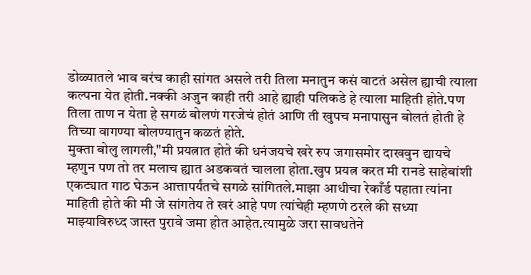डोळ्यातले भाव बरंच काही सांगत असले तरी तिला मनातुन कसं वाटतं असेल ह्याची त्याला कल्पना येत होती.नक्की अजुन काही तरी आहे ह्याही पलिकडे हे त्याला माहिती होते.पण तिला ताण न येता हे सगळं बोलणं गरजेचं होतं आणि ती खुपच मनापासुन बोलतं होती हे तिच्या वागण्या बोलण्यातुन कळतं होते.
मुक्ता बोलु लागली,"मी प्रयत्नात होते की धनंजयचे खरे रुप जगासमोर दाखवुन द्यायचे म्हणुन पण तो तर मलाच ह्यात अडकवतं चालला होता.खुप प्रयत्न करत मी रानडे साहेबांशी एकट्यात गाठ घेऊन आत्तापर्यंतचे सगळे सांगितले.माझा आधीचा रेकाँर्ड पहाता त्यांना माहिती होते की मी जे सांगतेय ते खरं आहे पण त्यांचेही म्हणणे ठरले की सध्या माझ्याविरुध्द जास्त पुरावे जमा होत आहेत.त्यामुळे जरा सावधतेने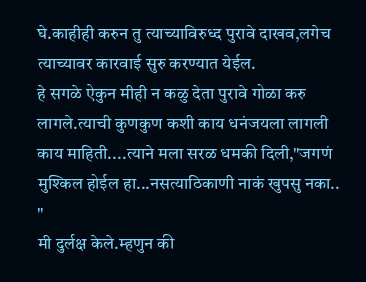घे.काहीही करुन तु त्याच्याविरुध्द पुरावे दाखव,लगेच त्याच्यावर कारवाई सुरु करण्यात येईल.
हे सगळे ऐकुन मीही न कळु देता पुरावे गोळा करु लागले.त्याची कुणकुण कशी काय धनंजयला लागली काय माहिती....त्याने मला सरळ धमकी दिली,"जगणं मुश्किल होईल हा...नसत्याठिकाणी नाकं खुपसु नका.. "
मी दुर्लक्ष केले.म्हणुन की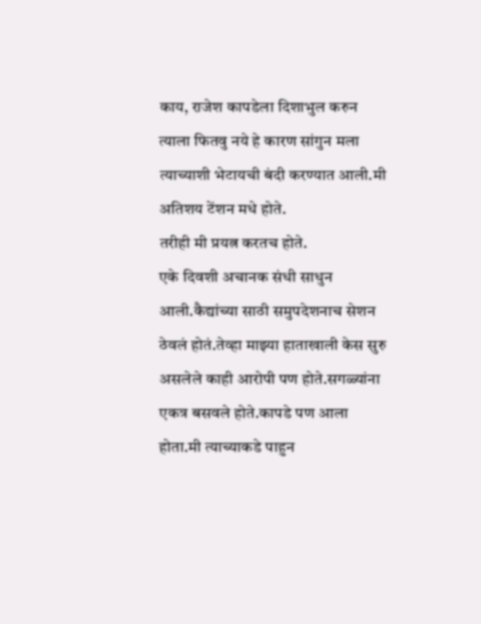काय, राजेश कापडेला दिशाभुल करुन त्याला फितवु नये हे कारण सांगुन मला त्याच्याशी भेटायची बंदी करण्यात आली.मी अतिशय टेंशन मधे होते.
तरीही मी प्रयत्न करतच होते.
एके दिवशी अचानक संधी साधुन आली.कैद्यांच्या साठी समुपदेशनाच सेशन ठेवलं होतं.तेव्हा माझ्या हाताखाली केस सुरु असलेले काही आरोपी पण होते.सगळ्यांना एकत्र बसवले होते.कापडे पण आला होता.मी त्याच्याकडे पाहुन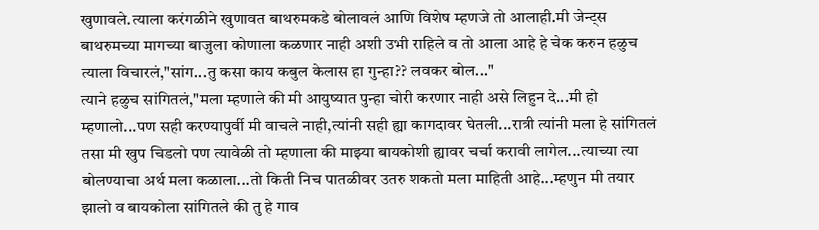खुणावले.त्याला करंगळीने खुणावत बाथरुमकडे बोलावलं आणि विशेष म्हणजे तो आलाही.मी जेन्ट्स बाथरुमच्या मागच्या बाजुला कोणाला कळणार नाही अशी उभी राहिले व तो आला आहे हे चेक करुन हळुच त्याला विचारलं,"सांग...तु कसा काय कबुल केलास हा गुन्हा?? लवकर बोल..."
त्याने हळुच सांगितलं,"मला म्हणाले की मी आयुष्यात पुन्हा चोरी करणार नाही असे लिहुन दे...मी हो म्हणालो...पण सही करण्यापुर्वी मी वाचले नाही,त्यांनी सही ह्या कागदावर घेतली...रात्री त्यांनी मला हे सांगितलं तसा मी खुप चिडलो पण त्यावेळी तो म्हणाला की माझ्या बायकोशी ह्यावर चर्चा करावी लागेल...त्याच्या त्या बोलण्याचा अर्थ मला कळाला...तो किती निच पातळीवर उतरु शकतो मला माहिती आहे...म्हणुन मी तयार झालो व बायकोला सांगितले की तु हे गाव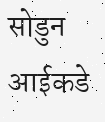सोडुन आईकडे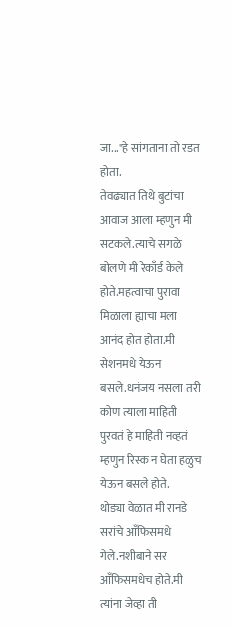जा..."हे सांगताना तो रडत होता.
तेवढ्यात तिथे बुटांचा आवाज आला म्हणुन मी सटकले.त्याचे सगळे बोलणे मी रेकाँर्ड केले होते.महत्वाचा पुरावा मिळाला ह्याचा मला आनंद होत होता.मी सेशनमधे येऊन बसले.धनंजय नसला तरी कोण त्याला माहिती पुरवतं हे माहिती नव्हतं म्हणुन रिस्क न घेता हळुच येऊन बसले होते.
थोड्या वेळात मी रानडे सरांचे आँफिसमधे गेले.नशीबाने सर आँफिसमधेच होते.मी त्यांना जेव्हा ती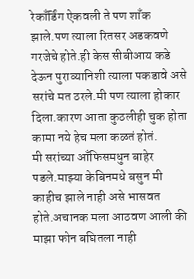रेकाँर्डिंग ऐकवली ते पण शाँक झाले.पण त्याला रितसर अडकवणे गरजेचे होते.ही केस सीबीआय कडे देऊन पुराव्यानिशी त्याला पकडावे असे सरांचे मत ठरले.मी पण त्याला होकार दिला.कारण आता कुठलीही चुक होता कामा नये हेच मला कळतं होतं.
मी सरांच्या आँफिसमधुन बाहेर पडले.माझ्या केबिनमधे बसुन मी काहीच झाले नाही असे भासवत होते.अचानक मला आठवण आली की माझा फोन बघितला नाही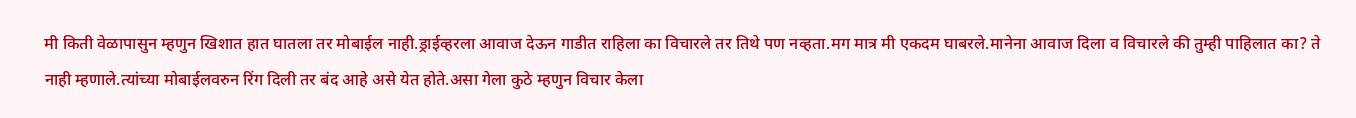मी किती वेळापासुन म्हणुन खिशात हात घातला तर मोबाईल नाही.ड्राईव्हरला आवाज देऊन गाडीत राहिला का विचारले तर तिथे पण नव्हता.मग मात्र मी एकदम घाबरले.मानेना आवाज दिला व विचारले की तुम्ही पाहिलात का? ते नाही म्हणाले.त्यांच्या मोबाईलवरुन रिंग दिली तर बंद आहे असे येत होते.असा गेला कुठे म्हणुन विचार केला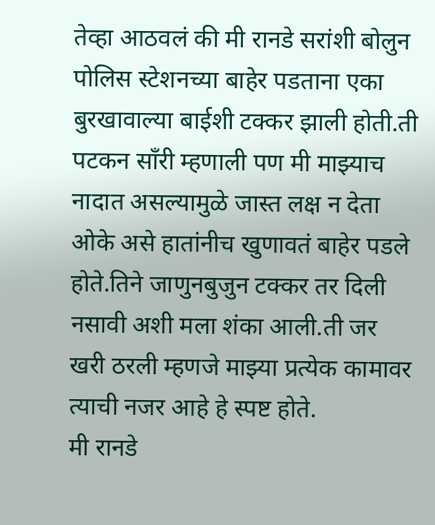तेव्हा आठवलं की मी रानडे सरांशी बोलुन पोलिस स्टेशनच्या बाहेर पडताना एका बुरखावाल्या बाईशी टक्कर झाली होती.ती पटकन साँरी म्हणाली पण मी माझ्याच नादात असल्यामुळे जास्त लक्ष न देता ओके असे हातांनीच खुणावतं बाहेर पडले होते.तिने जाणुनबुजुन टक्कर तर दिली नसावी अशी मला शंका आली.ती जर खरी ठरली म्हणजे माझ्या प्रत्येक कामावर त्याची नजर आहे हे स्पष्ट होते.
मी रानडे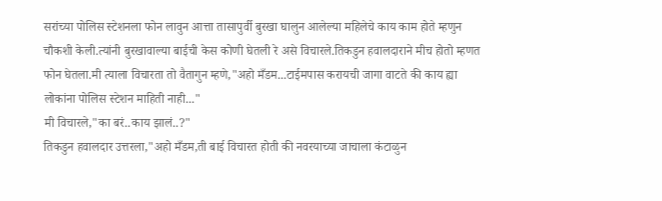सरांच्या पोलिस स्टेशनला फोन लावुन आत्ता तासापुर्वी बुरखा घालुन आलेल्या महिलेचे काय काम होते म्हणुन चौकशी केली.त्यांनी बुरखावाल्या बाईची केस कोणी घेतली रे असे विचारले.तिकडुन हवालदाराने मीच होतो म्हणत फोन घेतला.मी त्याला विचारता तो वैतागुन म्हणे,"अहो मँडम...टाईमपास करायची जागा वाटते की काय ह्या लोकांना पोलिस स्टेशन माहिती नाही..."
मी विचारले,"का बरं..काय झालं..?"
तिकडुन हवालदार उत्तरला,"अहो मँडम,ती बाई विचारत होती की नवरयाच्या जाचाला कंटाळुन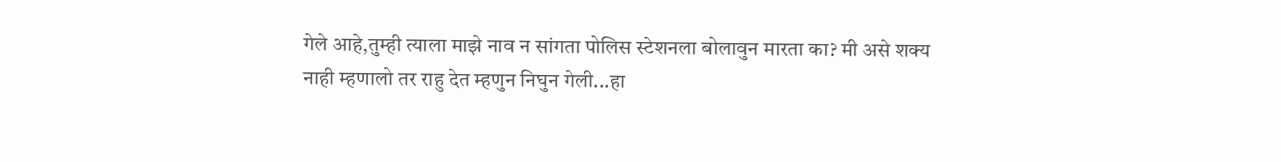गेले आहे,तुम्ही त्याला माझे नाव न सांगता पोलिस स्टेशनला बोलावुन मारता का? मी असे शक्य नाही म्हणालो तर राहु देत म्हणुन निघुन गेली...हा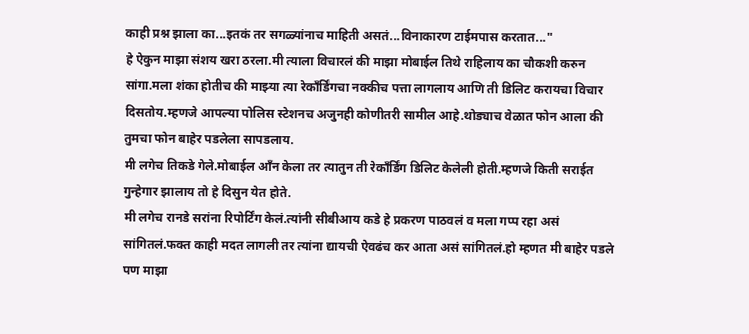काही प्रश्न झाला का...इतकं तर सगळ्यांनाच माहिती असतं...विनाकारण टाईमपास करतात..."
हे ऐकुन माझा संशय खरा ठरला.मी त्याला विचारलं की माझा मोबाईल तिथे राहिलाय का चौकशी करुन सांगा.मला शंका होतीच की माझ्या त्या रेकाँर्डिंगचा नक्कीच पत्ता लागलाय आणि ती डिलिट करायचा विचार दिसतोय.म्हणजे आपल्या पोलिस स्टेशनच अजुनही कोणीतरी सामील आहे.थोड्याच वेळात फोन आला की तुमचा फोन बाहेर पडलेला सापडलाय.
मी लगेच तिकडे गेले.मोबाईल आँन केला तर त्यातुन ती रेकाँर्डिंग डिलिट केलेली होती.म्हणजे किती सराईत गुन्हेगार झालाय तो हे दिसुन येत होते.
मी लगेच रानडे सरांना रिपोर्टिंग केलं.त्यांनी सीबीआय कडे हे प्रकरण पाठवलं व मला गप्प रहा असं सांगितलं.फक्त काही मदत लागली तर त्यांना द्यायची ऐवढंच कर आता असं सांगितलं.हो म्हणत मी बाहेर पडले पण माझा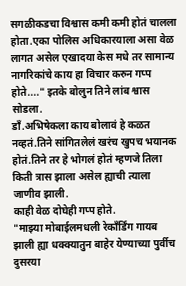सगळीकडचा विश्वास कमी कमी होतं चालला होता.एका पोलिस अधिकारयाला असा वेळ लागत असेल एखादया केस मधे तर सामान्य नागरिकांचे काय हा विचार करुन गप्प होते...." इतके बोलुन तिने लांब श्वास सोडला.
डाँ.अभिषेकला काय बोलावं हे कळत नव्हतं.तिने सांगितलेलं खरंच खुपच भयानक होतं.तिने तर हे भोगलं होतं म्हणजे तिला किती त्रास झाला असेल ह्याची त्याला जाणीव झाली.
काही वेळ दोघेही गप्प होते.
"माझ्या मोबाईलमधली रेकाँर्डिंग गायब झाली ह्या धक्क्यातुन बाहेर येण्याच्या पुर्वीच दुसरया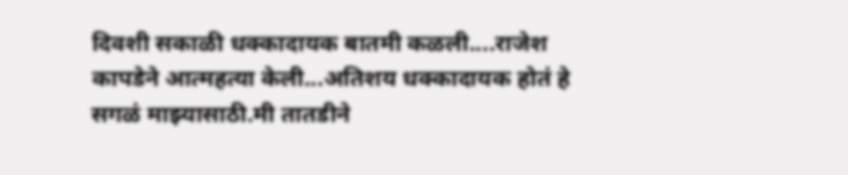दिवशी सकाळी धक्कादायक बातमी कळली....राजेश कापडेने आत्महत्या केली...अतिशय धक्कादायक होतं हे सगळं माझ्यासाठी.मी तातडीने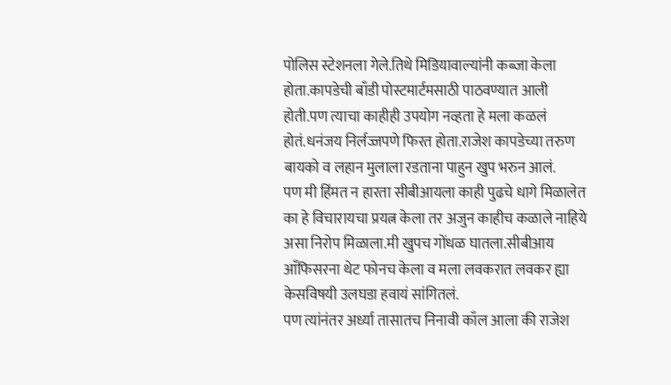पोलिस स्टेशनला गेले.तिथे मिडियावाल्यांनी कब्जा केला होता.कापडेची बाँडी पोस्टमार्टमसाठी पाठवण्यात आली होती.पण त्याचा काहीही उपयोग नव्हता हे मला कळलं होतं.धनंजय निर्लज्जपणे फिरत होता.राजेश कापडेच्या तरुण बायको व लहान मुलाला रडताना पाहुन खुप भरुन आलं.
पण मी हिंमत न हारता सीबीआयला काही पुढचे धागे मिळालेत का हे विचारायचा प्रयत्न केला तर अजुन काहीच कळाले नाहिये असा निरोप मिळाला.मी खुपच गोंधळ घातला.सीबीआय आँफिसरना थेट फोनच केला व मला लवकरात लवकर ह्या केसविषयी उलघडा हवायं सांगितलं.
पण त्यांनंतर अर्ध्या तासातच निनावी काँल आला की राजेश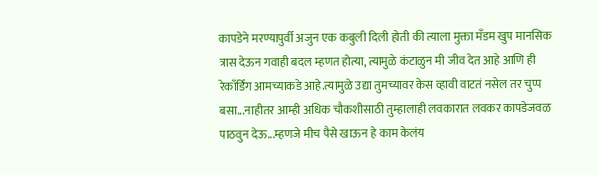कापडेने मरण्यापुर्वी अजुन एक कबुली दिली होती की त्याला मुक्ता मँडम खुप मानसिक त्रास देऊन गवाही बदल म्हणत होत्या, त्यामुळे कंटाळुन मी जीव देत आहे आणि ही रेकाँर्डिंग आमच्याकडे आहे.त्यामुळे उद्या तुमच्यावर केस व्हावी वाटतं नसेल तर चुप्प बसा...नाहीतर आम्ही अधिक चौकशीसाठी तुम्हालाही लवकारात लवकर कापडेजवळ पाठवुन देऊ...म्हणजे मीच पैसे खाऊन हे काम केलंय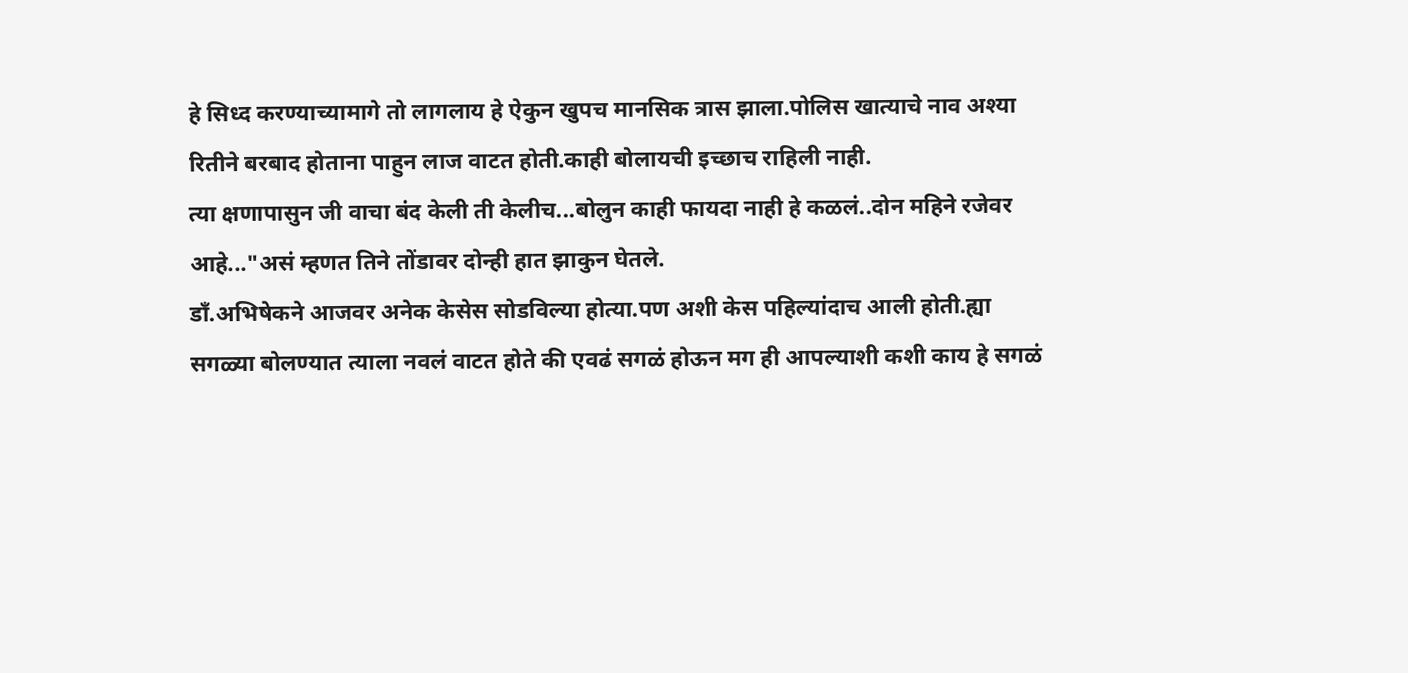हे सिध्द करण्याच्यामागे तो लागलाय हे ऐकुन खुपच मानसिक त्रास झाला.पोलिस खात्याचे नाव अश्या रितीने बरबाद होताना पाहुन लाज वाटत होती.काही बोलायची इच्छाच राहिली नाही.
त्या क्षणापासुन जी वाचा बंद केली ती केलीच...बोलुन काही फायदा नाही हे कळलं..दोन महिने रजेवर आहे..."असं म्हणत तिने तोंडावर दोन्ही हात झाकुन घेतले.
डाँ.अभिषेकने आजवर अनेक केसेस सोडविल्या होत्या.पण अशी केस पहिल्यांदाच आली होती.ह्या सगळ्या बोलण्यात त्याला नवलं वाटत होते की एवढं सगळं होऊन मग ही आपल्याशी कशी काय हे सगळं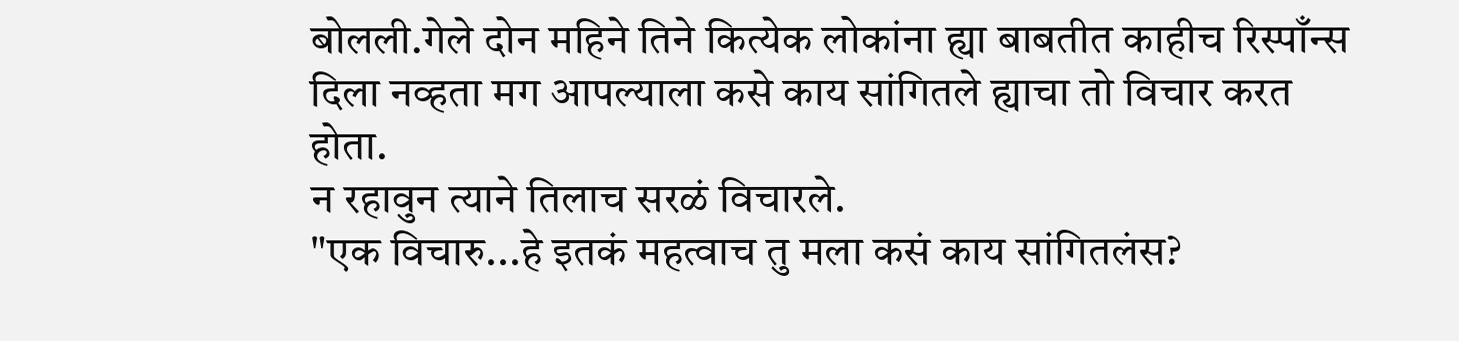बोलली.गेले दोन महिने तिने कित्येक लोकांना ह्या बाबतीत काहीच रिस्पाँन्स दिला नव्हता मग आपल्याला कसे काय सांगितले ह्याचा तो विचार करत होता.
न रहावुन त्याने तिलाच सरळं विचारले.
"एक विचारु...हे इतकं महत्वाच तु मला कसं काय सांगितलंस?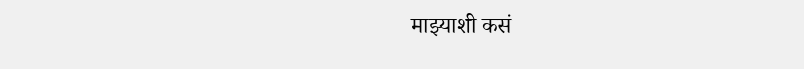माझ्याशी कसं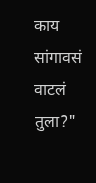काय सांगावसं वाटलं तुला?"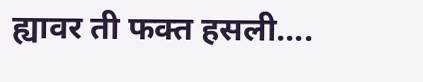ह्यावर ती फक्त हसली....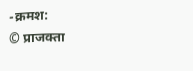-क्रमश:
© प्राजक्ता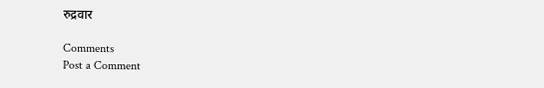रुद्रवार

Comments
Post a Comment